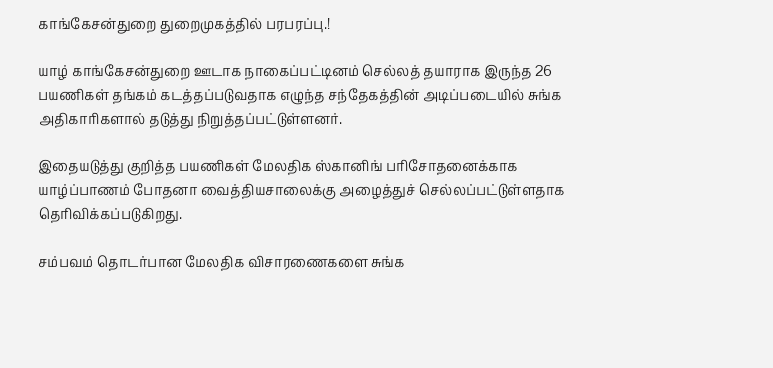காங்கேசன்துறை துறைமுகத்தில் பரபரப்பு.!

யாழ் காங்கேசன்துறை ஊடாக நாகைப்பட்டினம் செல்லத் தயாராக இருந்த 26 பயணிகள் தங்கம் கடத்தப்படுவதாக எழுந்த சந்தேகத்தின் அடிப்படையில் சுங்க அதிகாரிகளால் தடுத்து நிறுத்தப்பட்டுள்ளனர்.

இதையடுத்து குறித்த பயணிகள் மேலதிக ஸ்கானிங் பரிசோதனைக்காக யாழ்ப்பாணம் போதனா வைத்தியசாலைக்கு அழைத்துச் செல்லப்பட்டுள்ளதாக தெரிவிக்கப்படுகிறது.

சம்பவம் தொடர்பான மேலதிக விசாரணைகளை சுங்க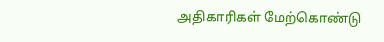அதிகாரிகள் மேற்கொண்டு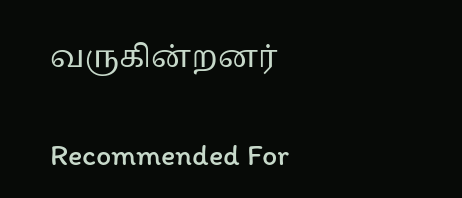வருகின்றனர்

Recommended For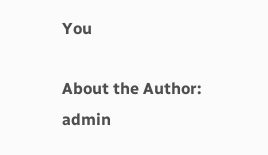You

About the Author: admin